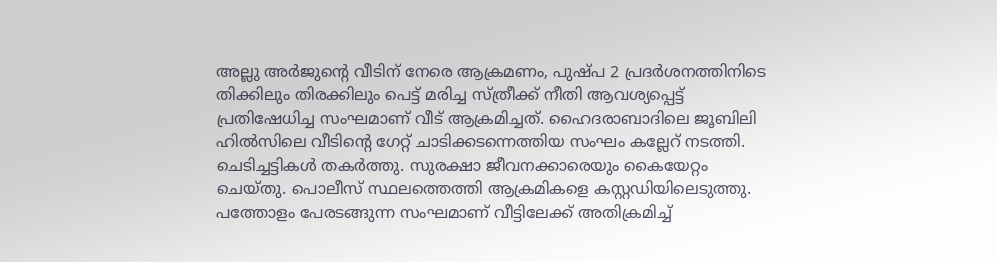അല്ലു അർജുന്റെ വീടിന് നേരെ ആക്രമണം, പുഷ്പ 2 പ്രദർശനത്തിനിടെ തിക്കിലും തിരക്കിലും പെട്ട് മരിച്ച സ്ത്രീക്ക് നീതി ആവശ്യപ്പെട്ട് പ്രതിഷേധിച്ച സംഘമാണ് വീട് ആക്രമിച്ചത്. ഹൈദരാബാദിലെ ജൂബിലി ഹിൽസിലെ വീടിന്റെ ഗേറ്റ് ചാടിക്കടന്നെത്തിയ സംഘം കല്ലേറ് നടത്തി. ചെടിച്ചട്ടികൾ തകർത്തു. സുരക്ഷാ ജീവനക്കാരെയും കൈയേറ്റം ചെയ്തു. പൊലീസ് സ്ഥലത്തെത്തി ആക്രമികളെ കസ്റ്റഡിയിലെടുത്തു. പത്തോളം പേരടങ്ങുന്ന സംഘമാണ് വീട്ടിലേക്ക് അതിക്രമിച്ച്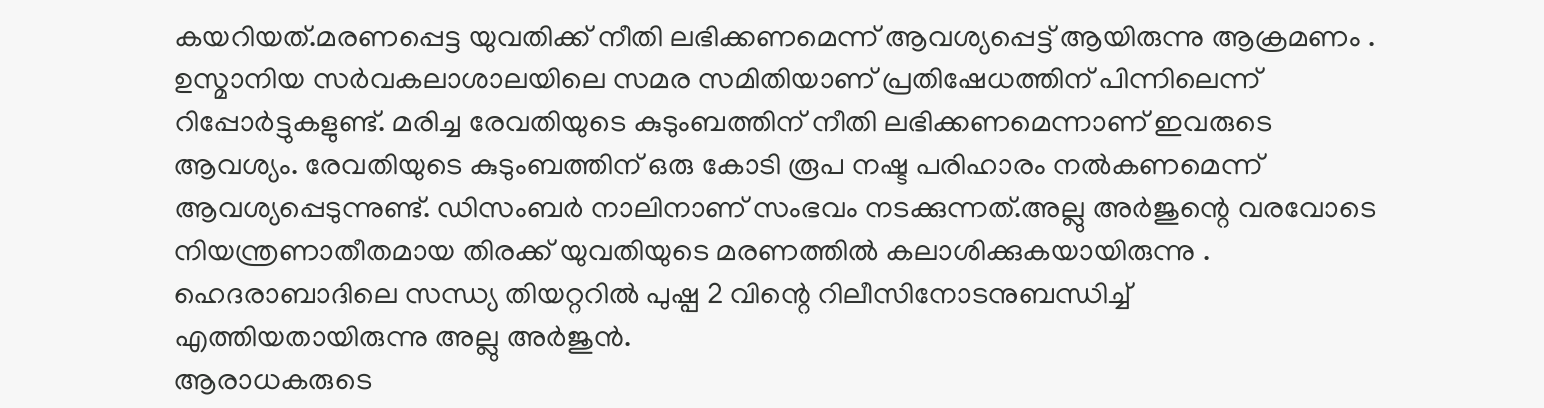കയറിയത്.മരണപ്പെട്ട യുവതിക്ക് നീതി ലഭിക്കണമെന്ന് ആവശ്യപ്പെട്ട് ആയിരുന്നു ആക്രമണം .
ഉസ്മാനിയ സർവകലാശാലയിലെ സമര സമിതിയാണ് പ്രതിഷേധത്തിന് പിന്നിലെന്ന് റിപ്പോർട്ടുകളുണ്ട്. മരിച്ച രേവതിയുടെ കുടുംബത്തിന് നീതി ലഭിക്കണമെന്നാണ് ഇവരുടെ ആവശ്യം. രേവതിയുടെ കുടുംബത്തിന് ഒരു കോടി രൂപ നഷ്ട പരിഹാരം നൽകണമെന്ന് ആവശ്യപ്പെടുന്നുണ്ട്. ഡിസംബർ നാലിനാണ് സംഭവം നടക്കുന്നത്.അല്ലു അർജുന്റെ വരവോടെ നിയന്ത്രണാതീതമായ തിരക്ക് യുവതിയുടെ മരണത്തിൽ കലാശിക്കുകയായിരുന്നു . ഹെദരാബാദിലെ സന്ധ്യ തിയറ്ററിൽ പുഷ്പ 2 വിന്റെ റിലീസിനോടനുബന്ധിച്ച് എത്തിയതായിരുന്നു അല്ലു അർജുൻ.
ആരാധകരുടെ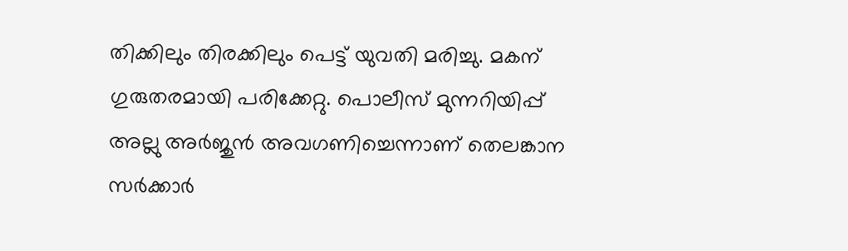തിക്കിലും തിരക്കിലും പെട്ട് യുവതി മരിച്ചു. മകന് ഗുരുതരമായി പരിക്കേറ്റു. പൊലീസ് മുന്നറിയിപ്പ് അല്ലു അർജുൻ അവഗണിച്ചെന്നാണ് തെലങ്കാന സർക്കാർ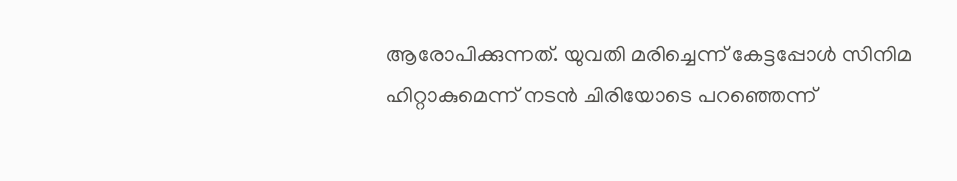ആരോപിക്കുന്നത്. യുവതി മരിച്ചെന്ന് കേട്ടപ്പോൾ സിനിമ ഹിറ്റാകുമെന്ന് നടൻ ചിരിയോടെ പറഞ്ഞെന്ന്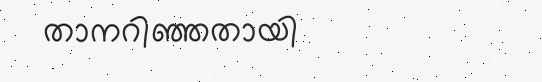താനറിഞ്ഞതായി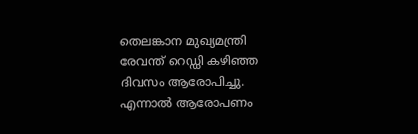തെലങ്കാന മുഖ്യമന്ത്രി രേവന്ത് റെഡ്ഡി കഴിഞ്ഞ ദിവസം ആരോപിച്ചു. എന്നാൽ ആരോപണം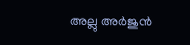അല്ലു അർജുൻ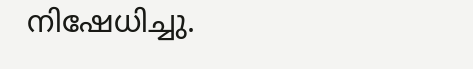നിഷേധിച്ചു.